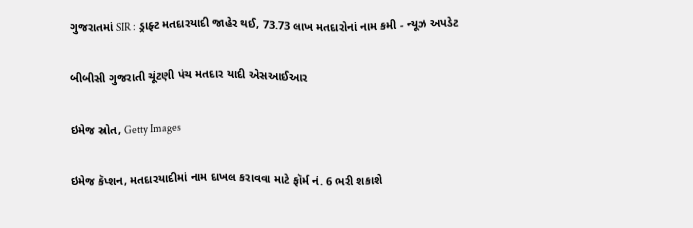ગુજરાતમાં SIR : ડ્રાફ્ટ મતદારયાદી જાહેર થઈ, 73.73 લાખ મતદારોનાં નામ કમી - ન્યૂઝ અપડેટ

બીબીસી ગુજરાતી ચૂંટણી પંચ મતદાર યાદી એસઆઈઆર

ઇમેજ સ્રોત, Getty Images

ઇમેજ કૅપ્શન, મતદારયાદીમાં નામ દાખલ કરાવવા માટે ફૉર્મ નં. 6 ભરી શકાશે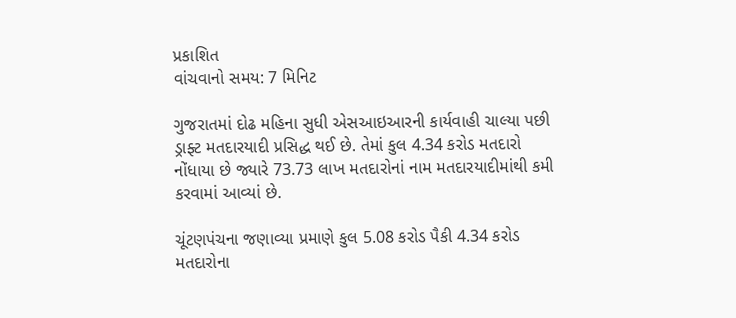પ્રકાશિત
વાંચવાનો સમય: 7 મિનિટ

ગુજરાતમાં દોઢ મહિના સુધી એસઆઇઆરની કાર્યવાહી ચાલ્યા પછી ડ્રાફ્ટ મતદારયાદી પ્રસિદ્ધ થઈ છે. તેમાં કુલ 4.34 કરોડ મતદારો નોંધાયા છે જ્યારે 73.73 લાખ મતદારોનાં નામ મતદારયાદીમાંથી કમી કરવામાં આવ્યાં છે.

ચૂંટણપંચના જણાવ્યા પ્રમાણે કુલ 5.08 કરોડ પૈકી 4.34 કરોડ મતદારોના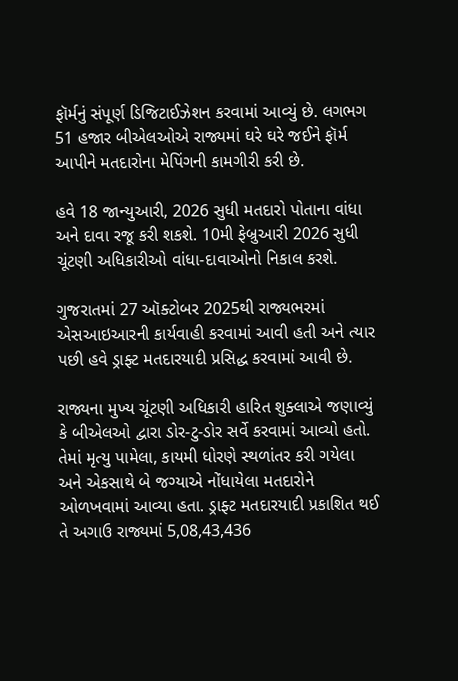ફૉર્મનું સંપૂર્ણ ડિજિટાઈઝેશન કરવામાં આવ્યું છે. લગભગ 51 હજાર બીએલઓએ રાજ્યમાં ઘરે ઘરે જઈને ફૉર્મ આપીને મતદારોના મેપિંગની કામગીરી કરી છે.

હવે 18 જાન્યુઆરી, 2026 સુધી મતદારો પોતાના વાંધા અને દાવા રજૂ કરી શકશે. 10મી ફેબ્રુઆરી 2026 સુધી ચૂંટણી અધિકારીઓ વાંધા-દાવાઓનો નિકાલ કરશે.

ગુજરાતમાં 27 ઑક્ટોબર 2025થી રાજ્યભરમાં એસઆઇઆરની કાર્યવાહી કરવામાં આવી હતી અને ત્યાર પછી હવે ડ્રાફ્ટ મતદારયાદી પ્રસિદ્ધ કરવામાં આવી છે.

રાજ્યના મુખ્ય ચૂંટણી અધિકારી હારિત શુક્લાએ જણાવ્યું કે બીએલઓ દ્વારા ડોર-ટુ-ડોર સર્વે કરવામાં આવ્યો હતો. તેમાં મૃત્યુ પામેલા, કાયમી ધોરણે સ્થળાંતર કરી ગયેલા અને એકસાથે બે જગ્યાએ નોંધાયેલા મતદારોને ઓળખવામાં આવ્યા હતા. ડ્રાફ્ટ મતદારયાદી પ્રકાશિત થઈ તે અગાઉ રાજ્યમાં 5,08,43,436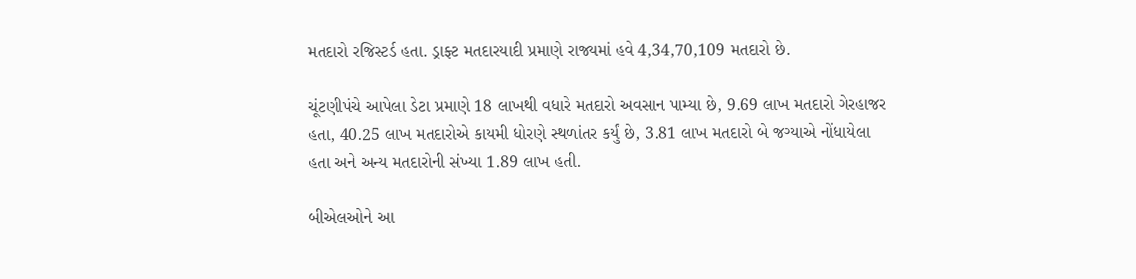મતદારો રજિસ્ટર્ડ હતા. ડ્રાફ્ટ મતદારયાદી પ્રમાણે રાજ્યમાં હવે 4,34,70,109 મતદારો છે.

ચૂંટણીપંચે આપેલા ડેટા પ્રમાણે 18 લાખથી વધારે મતદારો અવસાન પામ્યા છે, 9.69 લાખ મતદારો ગેરહાજર હતા, 40.25 લાખ મતદારોએ કાયમી ધોરણે સ્થળાંતર કર્યું છે, 3.81 લાખ મતદારો બે જગ્યાએ નોંધાયેલા હતા અને અન્ય મતદારોની સંખ્યા 1.89 લાખ હતી.

બીએલઓને આ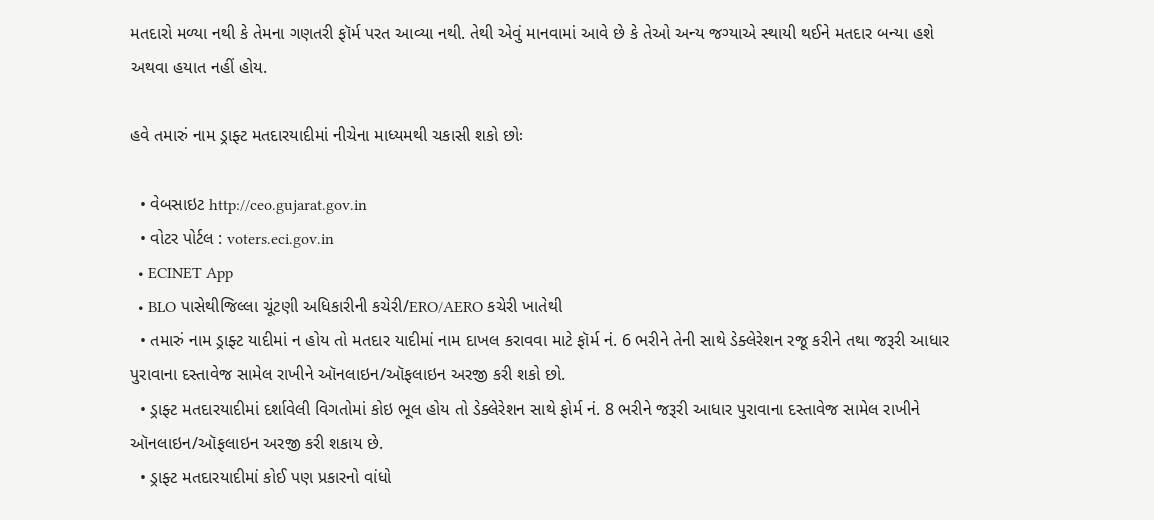મતદારો મળ્યા નથી કે તેમના ગણતરી ફૉર્મ પરત આવ્યા નથી. તેથી એવું માનવામાં આવે છે કે તેઓ અન્ય જગ્યાએ સ્થાયી થઈને મતદાર બન્યા હશે અથવા હયાત નહીં હોય.

હવે તમારું નામ ડ્રાફ્ટ મતદારયાદીમાં નીચેના માધ્યમથી ચકાસી શકો છોઃ

  • વેબસાઇટ http://ceo.gujarat.gov.in
  • વોટર પોર્ટલ : voters.eci.gov.in
  • ECINET App
  • BLO પાસેથીજિલ્લા ચૂંટણી અધિકારીની કચેરી/ERO/AERO કચેરી ખાતેથી
  • તમારું નામ ડ્રાફ્ટ યાદીમાં ન હોય તો મતદાર યાદીમાં નામ દાખલ કરાવવા માટે ફૉર્મ નં. 6 ભરીને તેની સાથે ડેક્લેરેશન રજૂ કરીને તથા જરૂરી આધાર પુરાવાના દસ્તાવેજ સામેલ રાખીને ઑનલાઇન/ઑફલાઇન અરજી કરી શકો છો.
  • ડ્રાફ્ટ મતદારયાદીમાં દર્શાવેલી વિગતોમાં કોઇ ભૂલ હોય તો ડેક્લેરેશન સાથે ફોર્મ નં. 8 ભરીને જરૂરી આધાર પુરાવાના દસ્તાવેજ સામેલ રાખીને ઑનલાઇન/ઑફલાઇન અરજી કરી શકાય છે.
  • ડ્રાફ્ટ મતદારયાદીમાં કોઈ પણ પ્રકારનો વાંધો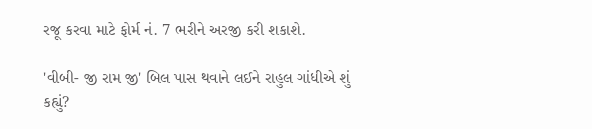રજૂ કરવા માટે ફોર્મ નં. 7 ભરીને અરજી કરી શકાશે.

'વીબી- જી રામ જી' બિલ પાસ થવાને લઈને રાહુલ ગાંધીએ શું કહ્યું?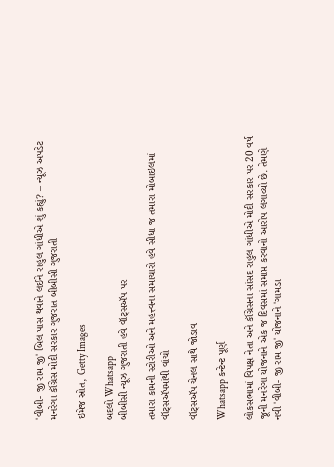'વીબી- જી રામ જી' બિલ પાસ થવાને લઈને રાહુલ ગાંધીએ શું કહ્યું? – ન્યૂઝ અપડેટ મનરેગા કૉંગ્રેસ મોદી સરકાર ગુજરાત બીબીસી ગુજરાતી

ઇમેજ સ્રોત, Getty Images

બદલો Whatsapp
બીબીસી ન્યૂઝ ગુજરાતી હવે વૉટ્સઍપ પર

તમારા કામની સ્ટોરીઓ અને મહત્ત્વના સમાચારો હવે સીધા જ તમારા મોબાઇલમાં વૉટ્સઍપમાંથી વાંચો

વૉટ્સઍપ ચેનલ સાથે જોડાવ

Whatsapp કન્ટેન્ટ પૂર્ણ

લોકસભામાં વિપક્ષ નેતા અને કૉંગ્રેસના સાંસદ રાહુલ ગાંધીએ મોદી સરકાર પર 20 વર્ષ જૂની મનરેગા યોજનાને એક જ દિવસમાં સમાપ્ત કરવાનો આરોપ લગાવ્યો છે. તેમણે નવી 'વીબી- જી રામ જી' યોજનાને 'ગામડા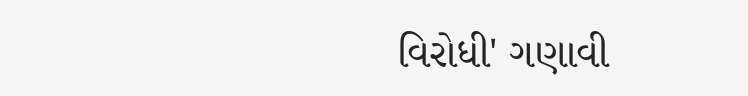વિરોધી' ગણાવી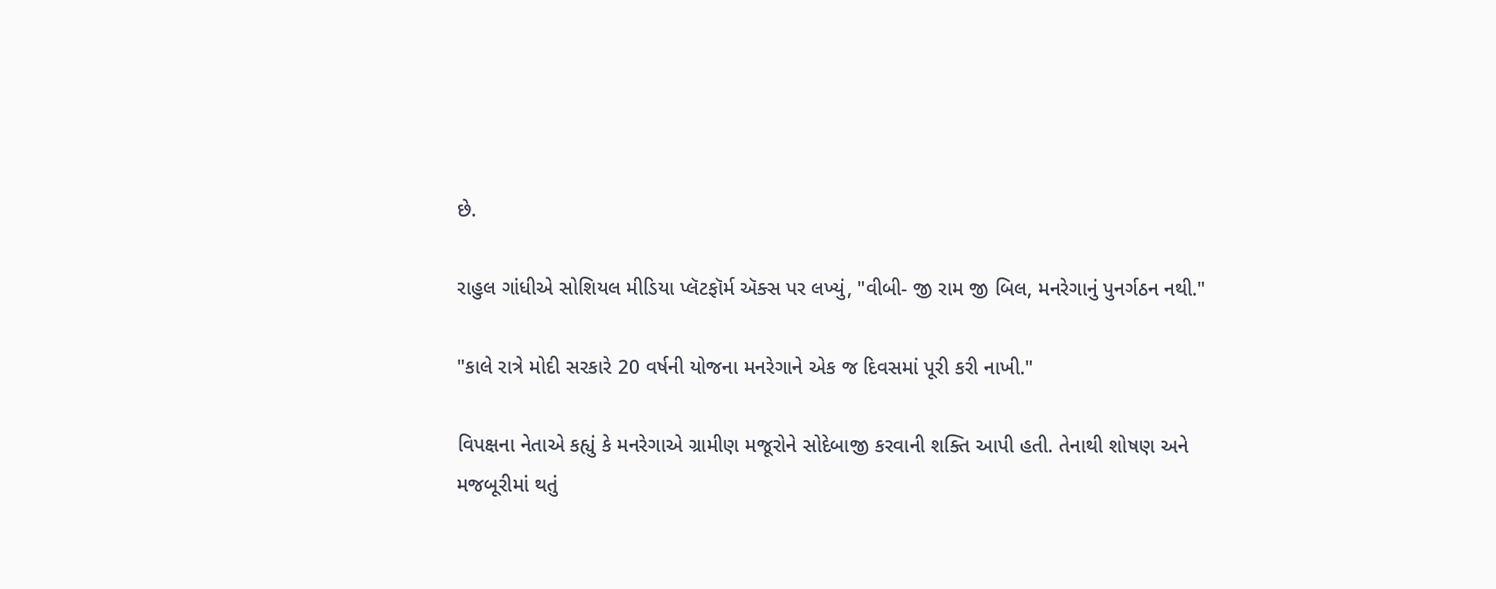છે.

રાહુલ ગાંધીએ સોશિયલ મીડિયા પ્લૅટફૉર્મ ઍક્સ પર લખ્યું, "વીબી- જી રામ જી બિલ, મનરેગાનું પુનર્ગઠન નથી."

"કાલે રાત્રે મોદી સરકારે 20 વર્ષની યોજના મનરેગાને એક જ દિવસમાં પૂરી કરી નાખી."

વિપક્ષના નેતાએ કહ્યું કે મનરેગાએ ગ્રામીણ મજૂરોને સોદેબાજી કરવાની શક્તિ આપી હતી. તેનાથી શોષણ અને મજબૂરીમાં થતું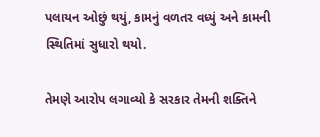પલાયન ઓછું થયું, કામનું વળતર વધ્યું અને કામની સ્થિતિમાં સુધારો થયો.

તેમણે આરોપ લગાવ્યો કે સરકાર તેમની શક્તિને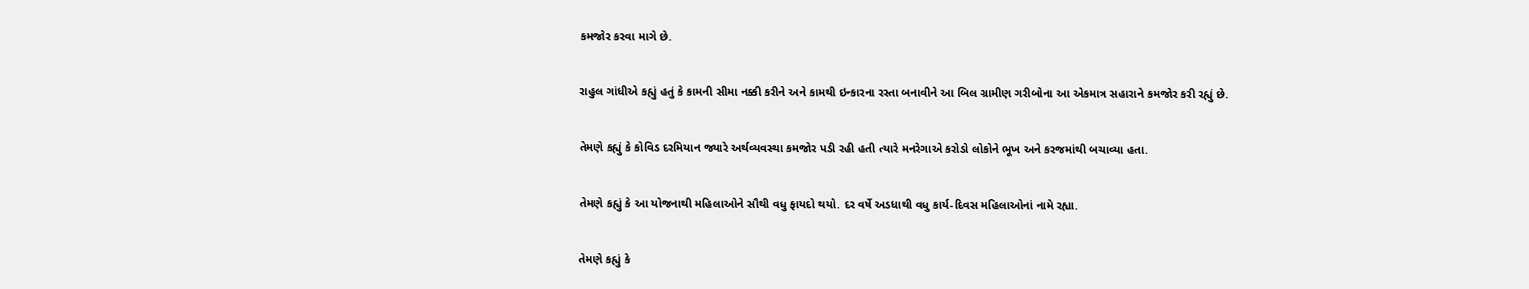કમજોર કરવા માગે છે.

રાહુલ ગાંધીએ કહ્યું હતું કે કામની સીમા નક્કી કરીને અને કામથી ઇન્કારના રસ્તા બનાવીને આ બિલ ગ્રામીણ ગરીબોના આ એકમાત્ર સહારાને કમજોર કરી રહ્યું છે.

તેમણે કહ્યું કે કોવિડ દરમિયાન જ્યારે અર્થવ્યવસ્થા કમજોર પડી રહી હતી ત્યારે મનરેગાએ કરોડો લોકોને ભૂખ અને કરજમાંથી બચાવ્યા હતા.

તેમણે કહ્યું કે આ યોજનાથી મહિલાઓને સૌથી વધુ ફાયદો થયો. દર વર્ષે અડધાથી વધુ કાર્ય-દિવસ મહિલાઓનાં નામે રહ્યા.

તેમણે કહ્યું કે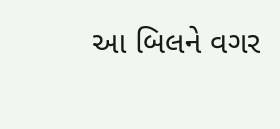આ બિલને વગર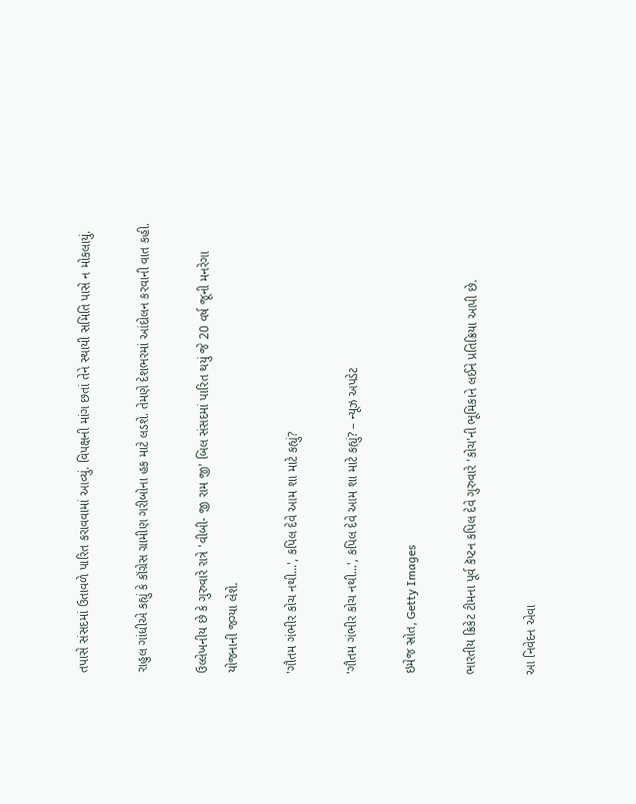તપાસે સંસદમાં ઉતાવળે પારિત કરાવવામાં આવ્યું. વિપક્ષની માંગ છતાં તેને સ્થાયી સમિતિ પાસે ન મોકલાયું.

રાહુલ ગાંધીએ કહ્યું કે કૉંગ્રેસ ગ્રામીણ ગરીબોના હક માટે લડશે. તેમણે દેશભરમાં આંદોલન કરવાની વાત કહી.

ઉલ્લેખનીય છે કે ગુરુવારે રાત્રે 'વીબી- જી રામ જી' બિલ સંસદમાં પારિત થયું જે 20 વર્ષ જૂની મનરેગા યોજનાની જગ્યા લેશે.

'ગૌતમ ગંભીર કોચ નથી...', કપિલ દેવે આમ શા માટે કહ્યું?

'ગૌતમ ગંભીર કોચ નથી...', કપિલ દેવે આમ શા માટે કહ્યું? – ન્યૂઝ અપડેટ

ઇમેજ સ્રોત, Getty Images

ભારતીય ક્રિકેટ ટીમના પૂર્વ કૅપ્ટન કપિલ દેવે ગુરુવારે 'કોચ'ની ભૂમિકાને લઈને પ્રતિક્રિયા આપી છે.

આ નિવેદન એવા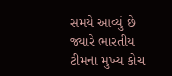સમયે આવ્યું છે જ્યારે ભારતીય ટીમના મુખ્ય કોચ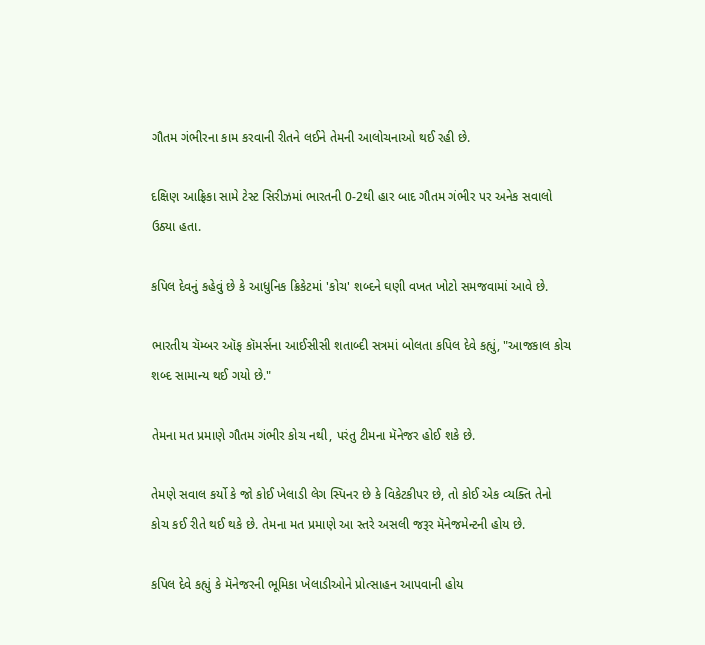ગૌતમ ગંભીરના કામ કરવાની રીતને લઈને તેમની આલોચનાઓ થઈ રહી છે.

દક્ષિણ આફ્રિકા સામે ટેસ્ટ સિરીઝમાં ભારતની 0-2થી હાર બાદ ગૌતમ ગંભીર પર અનેક સવાલો ઉઠ્યા હતા.

કપિલ દેવનું કહેવું છે કે આધુનિક ક્રિકેટમાં 'કોચ' શબ્દને ઘણી વખત ખોટો સમજવામાં આવે છે.

ભારતીય ચૅમ્બર ઑફ કૉમર્સના આઈસીસી શતાબ્દી સત્રમાં બોલતા કપિલ દેવે કહ્યું, "આજકાલ કોચ શબ્દ સામાન્ય થઈ ગયો છે."

તેમના મત પ્રમાણે ગૌતમ ગંભીર કોચ નથી, પરંતુ ટીમના મૅનેજર હોઈ શકે છે.

તેમણે સવાલ કર્યો કે જો કોઈ ખેલાડી લેગ સ્પિનર છે કે વિકેટકીપર છે, તો કોઈ એક વ્યક્તિ તેનો કોચ કઈ રીતે થઈ થકે છે. તેમના મત પ્રમાણે આ સ્તરે અસલી જરૂર મૅનેજમેન્ટની હોય છે.

કપિલ દેવે કહ્યું કે મૅનેજરની ભૂમિકા ખેલાડીઓને પ્રોત્સાહન આપવાની હોય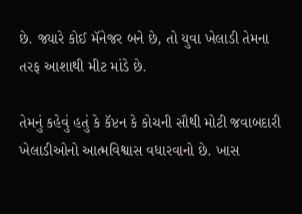છે. જ્યારે કોઈ મૅનેજર બને છે, તો યુવા ખેલાડી તેમના તરફ આશાથી મીટ માંડે છે.

તેમનું કહેવું હતું કે કૅપ્ટન કે કોચની સૌથી મોટી જવાબદારી ખેલાડીઓનો આત્મવિશ્વાસ વધારવાનો છે. ખાસ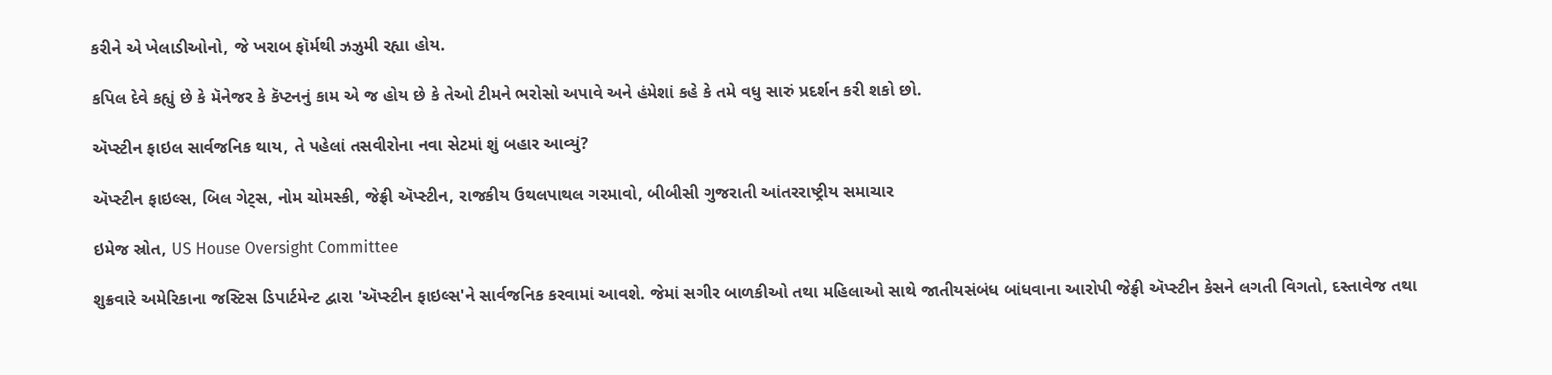કરીને એ ખેલાડીઓનો, જે ખરાબ ફૉર્મથી ઝઝુમી રહ્યા હોય.

કપિલ દેવે કહ્યું છે કે મૅનેજર કે કૅપ્ટનનું કામ એ જ હોય છે કે તેઓ ટીમને ભરોસો અપાવે અને હંમેશાં કહે કે તમે વધુ સારું પ્રદર્શન કરી શકો છો.

ઍપ્સ્ટીન ફાઇલ સાર્વજનિક થાય, તે પહેલાં તસવીરોના નવા સેટમાં શું બહાર આવ્યું?

ઍપ્સ્ટીન ફાઇલ્સ, બિલ ગેટ્સ, નોમ ચોમસ્કી, જેફ્રી ઍપ્સ્ટીન, રાજકીય ઉથલપાથલ ગરમાવો, બીબીસી ગુજરાતી આંતરરાષ્ટ્રીય સમાચાર

ઇમેજ સ્રોત, US House Oversight Committee

શુક્રવારે અમેરિકાના જસ્ટિસ ડિપાર્ટમેન્ટ દ્વારા 'ઍપ્સ્ટીન ફાઇલ્સ'ને સાર્વજનિક કરવામાં આવશે. જેમાં સગીર બાળકીઓ તથા મહિલાઓ સાથે જાતીયસંબંધ બાંધવાના આરોપી જેફ્રી ઍપ્સ્ટીન કેસને લગતી વિગતો, દસ્તાવેજ તથા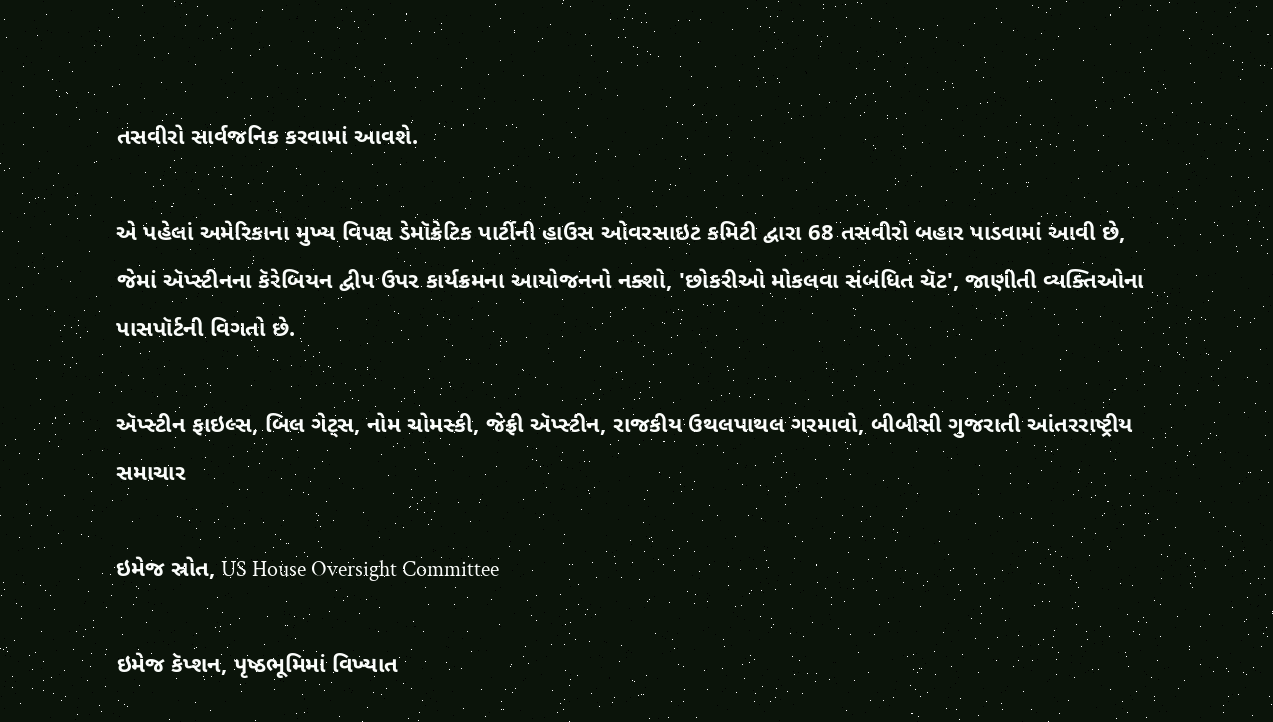તસવીરો સાર્વજનિક કરવામાં આવશે.

એ પહેલાં અમેરિકાના મુખ્ય વિપક્ષ ડેમૉક્રેટિક પાર્ટીની હાઉસ ઓવરસાઇટ કમિટી દ્વારા 68 તસવીરો બહાર પાડવામાં આવી છે, જેમાં ઍપ્સ્ટીનના કૅરેબિયન દ્વીપ ઉપર કાર્યક્રમના આયોજનનો નક્શો, 'છોકરીઓ મોકલવા સંબંધિત ચૅટ', જાણીતી વ્યક્તિઓના પાસપૉર્ટની વિગતો છે.

ઍપ્સ્ટીન ફાઇલ્સ, બિલ ગેટ્સ, નોમ ચોમસ્કી, જેફ્રી ઍપ્સ્ટીન, રાજકીય ઉથલપાથલ ગરમાવો, બીબીસી ગુજરાતી આંતરરાષ્ટ્રીય સમાચાર

ઇમેજ સ્રોત, US House Oversight Committee

ઇમેજ કૅપ્શન, પૃષ્ઠભૂમિમાં વિખ્યાત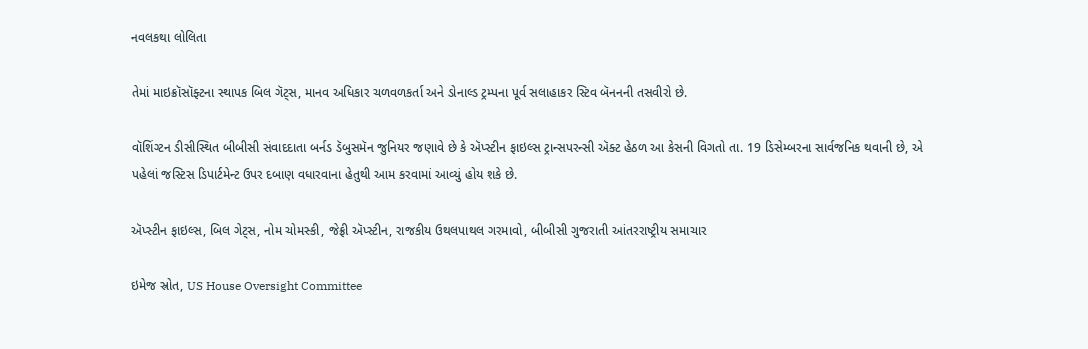નવલકથા લોલિતા

તેમાં માઇક્રૉસૉફ્ટના સ્થાપક બિલ ગૅટ્સ, માનવ અધિકાર ચળવળકર્તા અને ડોનાલ્ડ ટ્રમ્પના પૂર્વ સલાહાકર સ્ટિવ બૅનનની તસવીરો છે.

વૉશિંગ્ટન ડીસીસ્થિત બીબીસી સંવાદદાતા બર્નડ ડૅબુસમૅન જુનિયર જણાવે છે કે ઍપ્સ્ટીન ફાઇલ્સ ટ્રાન્સપરન્સી ઍક્ટ હેઠળ આ કેસની વિગતો તા. 19 ડિસેમ્બરના સાર્વજનિક થવાની છે, એ પહેલાં જસ્ટિસ ડિપાર્ટમેન્ટ ઉપર દબાણ વધારવાના હેતુથી આમ કરવામાં આવ્યું હોય શકે છે.

ઍપ્સ્ટીન ફાઇલ્સ, બિલ ગેટ્સ, નોમ ચોમસ્કી, જેફ્રી ઍપ્સ્ટીન, રાજકીય ઉથલપાથલ ગરમાવો, બીબીસી ગુજરાતી આંતરરાષ્ટ્રીય સમાચાર

ઇમેજ સ્રોત, US House Oversight Committee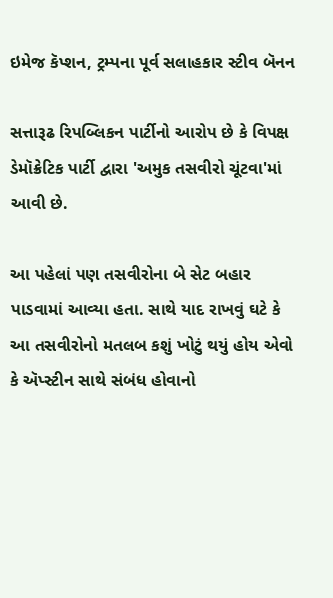ઇમેજ કૅપ્શન, ટ્રમ્પના પૂર્વ સલાહકાર સ્ટીવ બૅનન

સત્તારૂઢ રિપબ્લિકન પાર્ટીનો આરોપ છે કે વિપક્ષ ડેમૉક્રેટિક પાર્ટી દ્વારા 'અમુક તસવીરો ચૂંટવા'માં આવી છે.

આ પહેલાં પણ તસવીરોના બે સેટ બહાર પાડવામાં આવ્યા હતા. સાથે યાદ રાખવું ઘટે કે આ તસવીરોનો મતલબ કશું ખોટું થયું હોય એવો કે ઍપ્સ્ટીન સાથે સંબંધ હોવાનો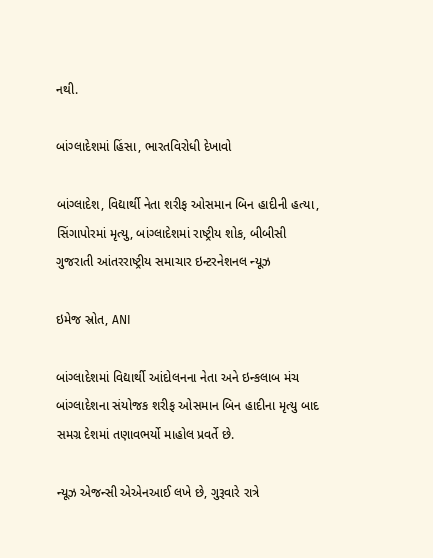નથી.

બાંગ્લાદેશમાં હિંસા, ભારતવિરોધી દેખાવો

બાંગ્લાદેશ, વિદ્યાર્થી નેતા શરીફ ઓસમાન બિન હાદીની હત્યા, સિંગાપોરમાં મૃત્યુ, બાંગ્લાદેશમાં રાષ્ટ્રીય શોક, બીબીસી ગુજરાતી આંતરરાષ્ટ્રીય સમાચાર ઇન્ટરનેશનલ ન્યૂઝ

ઇમેજ સ્રોત, ANI

બાંગ્લાદેશમાં વિદ્યાર્થી આંદોલનના નેતા અને ઇન્કલાબ મંચ બાંગ્લાદેશના સંયોજક શરીફ ઓસમાન બિન હાદીના મૃત્યુ બાદ સમગ્ર દેશમાં તણાવભર્યો માહોલ પ્રવર્તે છે.

ન્યૂઝ એજન્સી એએનઆઈ લખે છે, ગુરૂવારે રાત્રે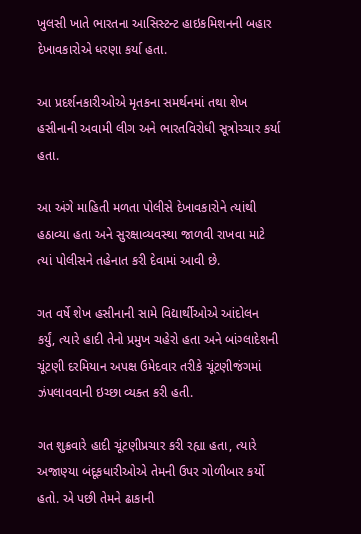ખુલસી ખાતે ભારતના આસિસ્ટન્ટ હાઇકમિશનની બહાર દેખાવકારોએ ધરણા કર્યા હતા.

આ પ્રદર્શનકારીઓએ મૃતકના સમર્થનમાં તથા શેખ હસીનાની અવામી લીગ અને ભારતવિરોધી સૂત્રોચ્ચાર કર્યા હતા.

આ અંગે માહિતી મળતા પોલીસે દેખાવકારોને ત્યાંથી હઠાવ્યા હતા અને સુરક્ષાવ્યવસ્થા જાળવી રાખવા માટે ત્યાં પોલીસને તહેનાત કરી દેવામાં આવી છે.

ગત વર્ષે શેખ હસીનાની સામે વિદ્યાર્થીઓએ આંદોલન કર્યું, ત્યારે હાદી તેનો પ્રમુખ ચહેરો હતા અને બાંગ્લાદેશની ચૂંટણી દરમિયાન અપક્ષ ઉમેદવાર તરીકે ચૂંટણીજંગમાં ઝંપલાવવાની ઇચ્છા વ્યક્ત કરી હતી.

ગત શુક્રવારે હાદી ચૂંટણીપ્રચાર કરી રહ્યા હતા, ત્યારે અજાણ્યા બંદૂકધારીઓએ તેમની ઉપર ગોળીબાર કર્યો હતો. એ પછી તેમને ઢાકાની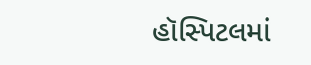હૉસ્પિટલમાં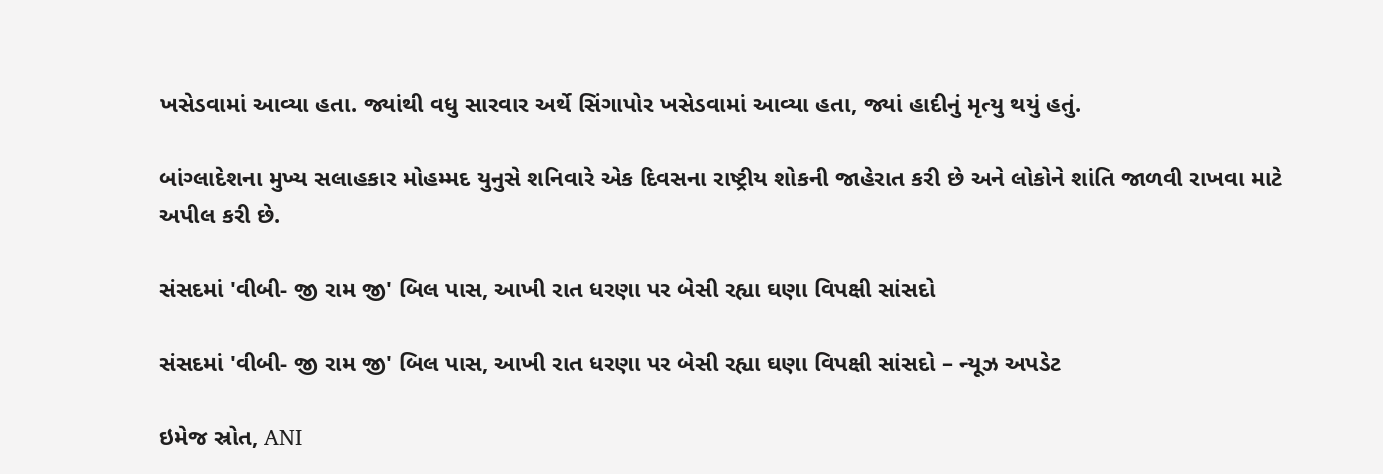ખસેડવામાં આવ્યા હતા. જ્યાંથી વધુ સારવાર અર્થે સિંગાપોર ખસેડવામાં આવ્યા હતા, જ્યાં હાદીનું મૃત્યુ થયું હતું.

બાંગ્લાદેશના મુખ્ય સલાહકાર મોહમ્મદ યુનુસે શનિવારે એક દિવસના રાષ્ટ્રીય શોકની જાહેરાત કરી છે અને લોકોને શાંતિ જાળવી રાખવા માટે અપીલ કરી છે.

સંસદમાં 'વીબી- જી રામ જી' બિલ પાસ, આખી રાત ધરણા પર બેસી રહ્યા ઘણા વિપક્ષી સાંસદો

સંસદમાં 'વીબી- જી રામ જી' બિલ પાસ, આખી રાત ધરણા પર બેસી રહ્યા ઘણા વિપક્ષી સાંસદો – ન્યૂઝ અપડેટ

ઇમેજ સ્રોત, ANI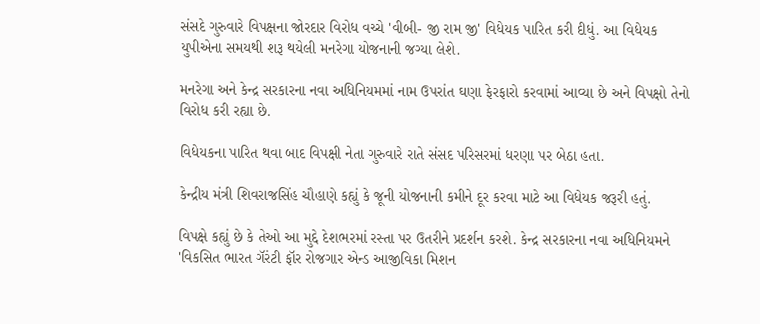સંસદે ગુરુવારે વિપક્ષના જોરદાર વિરોધ વચ્ચે 'વીબી- જી રામ જી' વિધેયક પારિત કરી દીધું. આ વિધેયક યુપીએના સમયથી શરૂ થયેલી મનરેગા યોજનાની જગ્યા લેશે.

મનરેગા અને કેન્દ્ર સરકારના નવા અધિનિયમમાં નામ ઉપરાંત ઘણા ફેરફારો કરવામાં આવ્યા છે અને વિપક્ષો તેનો વિરોધ કરી રહ્યા છે.

વિધેયકના પારિત થવા બાદ વિપક્ષી નેતા ગુરુવારે રાતે સંસદ પરિસરમાં ધરણા પર બેઠા હતા.

કેન્દ્રીય મંત્રી શિવરાજસિંહ ચૌહાણે કહ્યું કે જૂની યોજનાની કમીને દૂર કરવા માટે આ વિધેયક જરૂરી હતું.

વિપક્ષે કહ્યું છે કે તેઓ આ મુદ્દે દેશભરમાં રસ્તા પર ઉતરીને પ્રદર્શન કરશે. કેન્દ્ર સરકારના નવા અધિનિયમને 'વિકસિત ભારત ગૅરંટી ફૉર રોજગાર એન્ડ આજીવિકા મિશન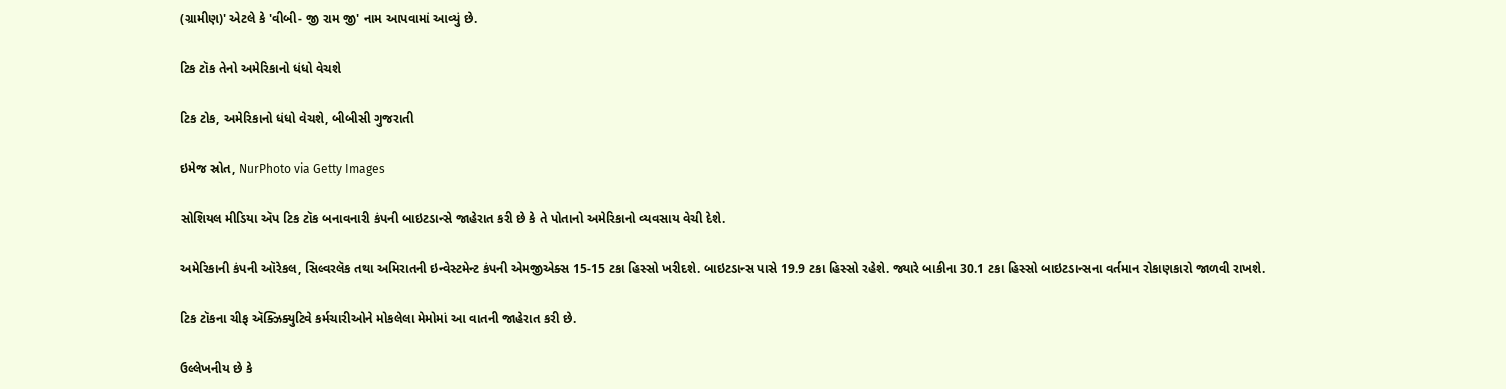(ગ્રામીણ)' એટલે કે 'વીબી- જી રામ જી' નામ આપવામાં આવ્યું છે.

ટિક ટૉક તેનો અમેરિકાનો ધંધો વેચશે

ટિક ટોક, અમેરિકાનો ધંધો વેચશે, બીબીસી ગુજરાતી

ઇમેજ સ્રોત, NurPhoto via Getty Images

સોશિયલ મીડિયા ઍપ ટિક ટૉક બનાવનારી કંપની બાઇટડાન્સે જાહેરાત કરી છે કે તે પોતાનો અમેરિકાનો વ્યવસાય વેચી દેશે.

અમેરિકાની કંપની ઑરેકલ, સિલ્વરલૅક તથા અમિરાતની ઇન્વેસ્ટમેન્ટ કંપની એમજીએક્સ 15-15 ટકા હિસ્સો ખરીદશે. બાઇટડાન્સ પાસે 19.9 ટકા હિસ્સો રહેશે. જ્યારે બાકીના 30.1 ટકા હિસ્સો બાઇટડાન્સના વર્તમાન રોકાણકારો જાળવી રાખશે.

ટિક ટૉકના ચીફ ઍક્ઝિક્યુટિવે કર્મચારીઓને મોકલેલા મેમોમાં આ વાતની જાહેરાત કરી છે.

ઉલ્લેખનીય છે કે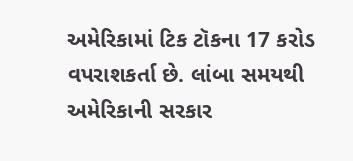અમેરિકામાં ટિક ટૉકના 17 કરોડ વપરાશકર્તા છે. લાંબા સમયથી અમેરિકાની સરકાર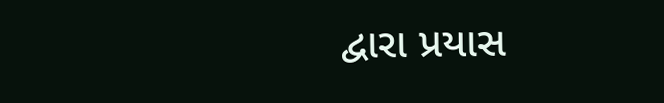દ્વારા પ્રયાસ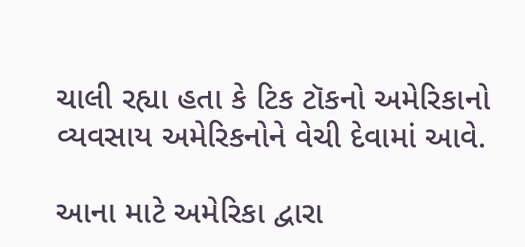ચાલી રહ્યા હતા કે ટિક ટૉકનો અમેરિકાનો વ્યવસાય અમેરિકનોને વેચી દેવામાં આવે.

આના માટે અમેરિકા દ્વારા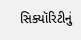સિક્યૉરિટીનું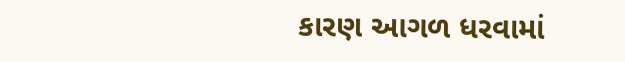કારણ આગળ ધરવામાં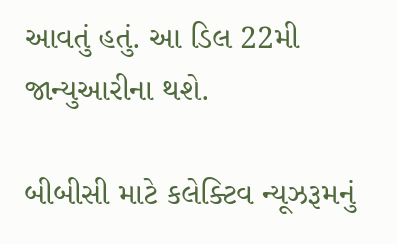આવતું હતું. આ ડિલ 22મી જાન્યુઆરીના થશે.

બીબીસી માટે કલેક્ટિવ ન્યૂઝરૂમનું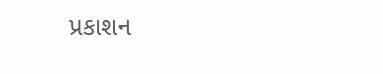પ્રકાશન